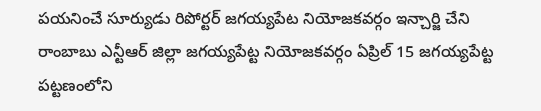పయనించే సూర్యుడు రిపోర్టర్ జగయ్యపేట నియోజకవర్గం ఇన్చార్జి చేని రాంబాబు ఎన్టీఆర్ జిల్లా జగయ్యపేట్ట నియోజకవర్గం ఏప్రిల్ 15 జగయ్యపేట్ట పట్టణంలోని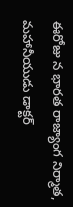ఈరోజు న భారత రాజ్యాంగ నిర్మాత, మహానీయుడు డాక్టర్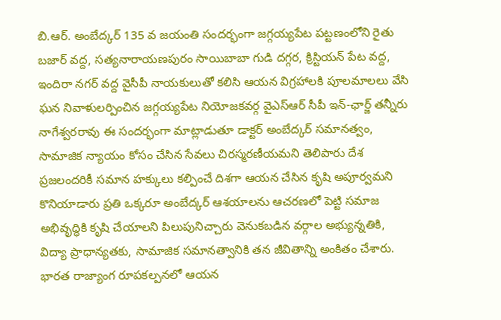బి.ఆర్. అంబేద్కర్ 135 వ జయంతి సందర్భంగా జగ్గయ్యపేట పట్టణంలోని రైతు బజార్ వద్ద, సత్యనారాయణపురం సాయిబాబా గుడి దగ్గర, క్రిస్టియన్ పేట వద్ద, ఇందిరా నగర్ వద్ద వైసీపీ నాయకులుతో కలిసి ఆయన విగ్రహాలకి పూలమాలలు వేసి ఘన నివాళులర్పించిన జగ్గయ్యపేట నియోజకవర్గ వైఎస్ఆర్ సీపీ ఇన్-ఛార్జ్ తన్నీరు నాగేశ్వరరావు ఈ సందర్భంగా మాట్లాడుతూ డాక్టర్ అంబేద్కర్ సమానత్వం, సామాజిక న్యాయం కోసం చేసిన సేవలు చిరస్మరణీయమని తెలిపారు దేశ ప్రజలందరికీ సమాన హక్కులు కల్పించే దిశగా ఆయన చేసిన కృషి అపూర్వమని కొనియాడారు ప్రతి ఒక్కరూ అంబేద్కర్ ఆశయాలను ఆచరణలో పెట్టి సమాజ అభివృద్ధికి కృషి చేయాలని పిలుపునిచ్చారు వెనుకబడిన వర్గాల అభ్యున్నతికి, విద్యా ప్రాధాన్యతకు, సామాజిక సమానత్వానికి తన జీవితాన్ని అంకితం చేశారు. భారత రాజ్యాంగ రూపకల్పనలో ఆయన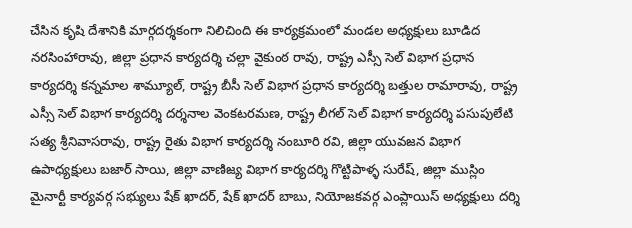చేసిన కృషి దేశానికి మార్గదర్శకంగా నిలిచింది ఈ కార్యక్రమంలో మండల అధ్యక్షులు బూడిద నరసింహారావు, జిల్లా ప్రధాన కార్యదర్శి చల్లా వైకుంఠ రావు, రాష్ట్ర ఎస్సీ సెల్ విభాగ ప్రధాన కార్యదర్శి కన్నమాల శామ్యూల్, రాష్ట్ర బీసీ సెల్ విభాగ ప్రధాన కార్యదర్శి బత్తుల రామారావు, రాష్ట్ర ఎస్సీ సెల్ విభాగ కార్యదర్శి దర్శనాల వెంకటరమణ, రాష్ట్ర లీగల్ సెల్ విభాగ కార్యదర్శి పసుపులేటి సత్య శ్రీనివాసరావు, రాష్ట్ర రైతు విభాగ కార్యదర్శి నంబూరి రవి, జిల్లా యువజన విభాగ ఉపాధ్యక్షులు బజార్ సాయి, జిల్లా వాణిజ్య విభాగ కార్యదర్శి గొట్టిపాళ్ళ సురేష్, జిల్లా ముస్లిం మైనార్టీ కార్యవర్గ సభ్యులు షేక్ ఖాదర్, షేక్ ఖాదర్ బాబు, నియోజకవర్గ ఎంప్లాయిస్ అధ్యక్షులు దర్శి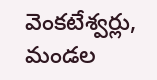వెంకటేశ్వర్లు, మండల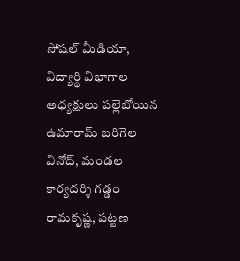సోషల్ మీడియా, విద్యార్థి విభాగాల అధ్యక్షులు పల్లెబోయిన ఉమారామ్ బరిగెల వినోద్, మండల కార్యదర్శి గడ్డం రామకృష్ణ, పట్టణ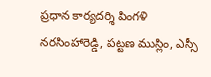ప్రధాన కార్యదర్శి పింగళి నరసింహారెడ్డి, పట్టణ ముస్లిం, ఎస్సీ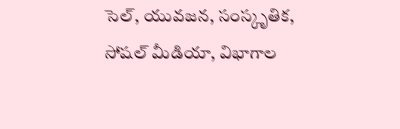సెల్, యువజన, సంస్కృతిక, సోషల్ మీడియా, విభాగాల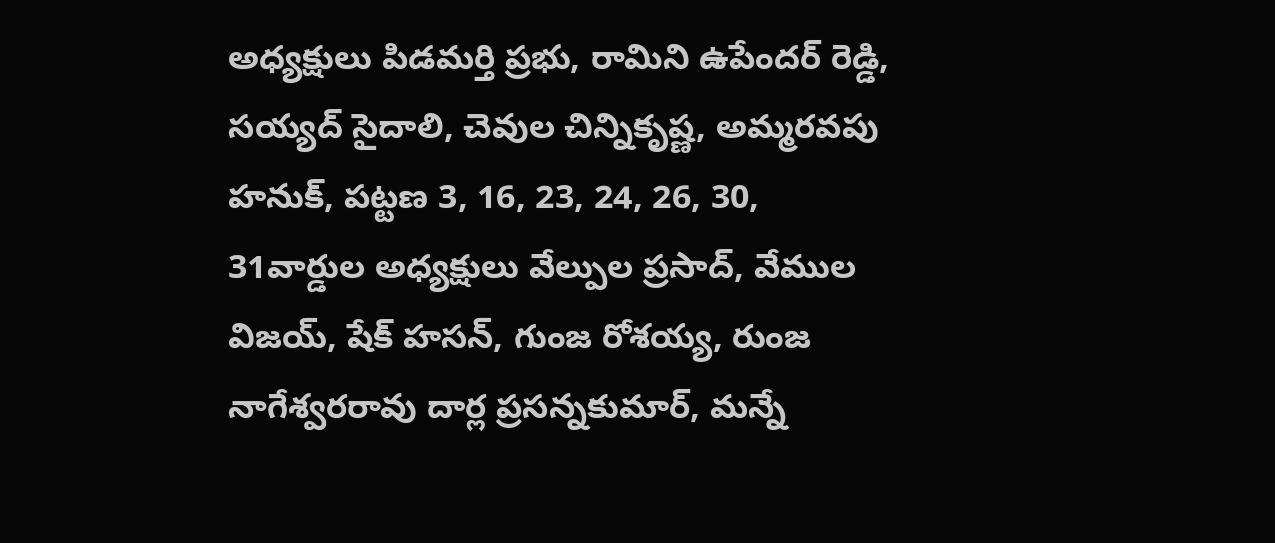అధ్యక్షులు పిడమర్తి ప్రభు, రామిని ఉపేందర్ రెడ్డి, సయ్యద్ సైదాలి, చెవుల చిన్నికృష్ణ, అమ్మరవపు హనుక్, పట్టణ 3, 16, 23, 24, 26, 30, 31వార్డుల అధ్యక్షులు వేల్పుల ప్రసాద్, వేముల విజయ్, షేక్ హసన్, గుంజ రోశయ్య, రుంజ నాగేశ్వరరావు దార్ల ప్రసన్నకుమార్, మన్నే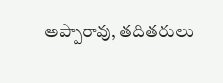అప్పారావు, తదితరులు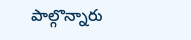పాల్గొన్నారు